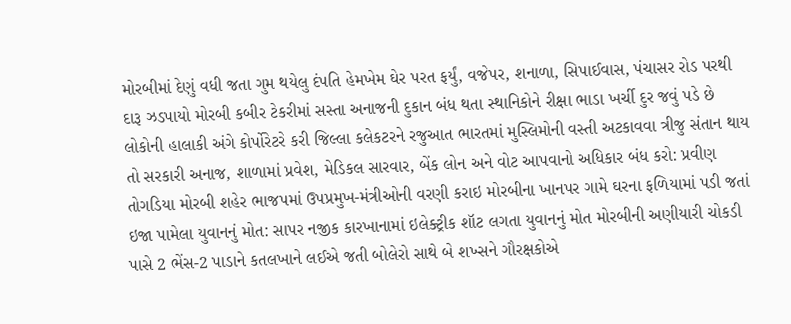મોરબીમાં દેણું વધી જતા ગુમ થયેલુ દંપતિ હેમખેમ ઘેર પરત ફર્યું, વજેપર, શનાળા, સિપાઈવાસ, પંચાસર રોડ પરથી દારૂ ઝડપાયો મોરબી કબીર ટેકરીમાં સસ્તા અનાજની દુકાન બંધ થતા સ્થાનિકોને રીક્ષા ભાડા ખર્ચી દુર જવું પડે છે લોકોની હાલાકી અંગે કોર્પોરેટરે કરી જિલ્લા કલેકટરને રજુઆત ભારતમાં મુસ્લિમોની વસ્તી અટકાવવા ત્રીજુ સંતાન થાય તો સરકારી અનાજ, શાળામાં પ્રવેશ, મેડિકલ સારવાર, બેંક લોન અને વોટ આપવાનો અધિકાર બંધ કરો: પ્રવીણ તોગડિયા મોરબી શહેર ભાજપમાં ઉપપ્રમુખ-મંત્રીઓની વરણી કરાઇ મોરબીના ખાનપર ગામે ઘરના ફળિયામાં પડી જતાં ઇજા પામેલા યુવાનનું મોત: સાપર નજીક કારખાનામાં ઇલેક્ટ્રીક શૉટ લગતા યુવાનનું મોત મોરબીની અણીયારી ચોકડી પાસે 2 ભેંસ-2 પાડાને કતલખાને લઈએ જતી બોલેરો સાથે બે શખ્સને ગૌરક્ષકોએ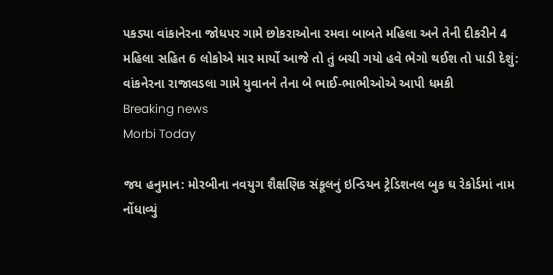પકડ્યા વાંકાનેરના જોધપર ગામે છોકરાઓના રમવા બાબતે મહિલા અને તેની દીકરીને 4 મહિલા સહિત 6 લોકોએ માર માર્યો આજે તો તું બચી ગયો હવે ભેગો થઈશ તો પાડી દેશું: વાંકનેરના રાજાવડલા ગામે યુવાનને તેના બે ભાઈ-ભાભીઓએ આપી ધમકી
Breaking news
Morbi Today

જય હનુમાન: મોરબીના નવયુગ શૈક્ષણિક સંકૂલનું ઇન્ડિયન ટ્રેડિશનલ બુક ઘ રેકોર્ડમાં નામ નોંધાવ્યું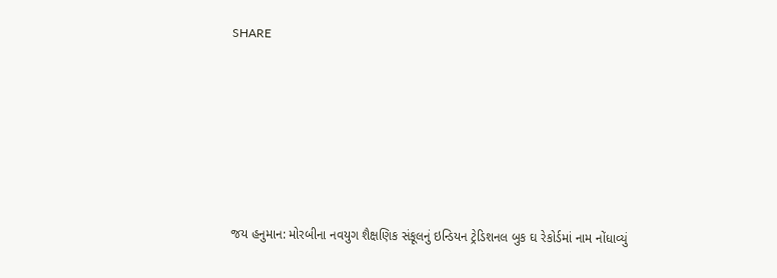SHARE







જય હનુમાન: મોરબીના નવયુગ શૈક્ષણિક સંકૂલનું ઇન્ડિયન ટ્રેડિશનલ બુક ઘ રેકોર્ડમાં નામ નોંધાવ્યું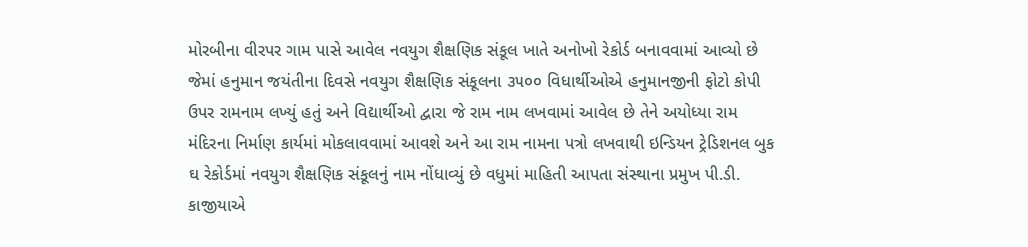મોરબીના વીરપર ગામ પાસે આવેલ નવયુગ શૈક્ષણિક સંકૂલ ખાતે અનોખો રેકોર્ડ બનાવવામાં આવ્યો છે જેમાં હનુમાન જયંતીના દિવસે નવયુગ શૈક્ષણિક સંકૂલના ૩૫૦૦ વિધાર્થીઓએ હનુમાનજીની ફોટો કોપી ઉપર રામનામ લખ્યું હતું અને વિદ્યાર્થીઓ દ્વારા જે રામ નામ લખવામાં આવેલ છે તેને અયોધ્યા રામ મંદિરના નિર્માણ કાર્યમાં મોકલાવવામાં આવશે અને આ રામ નામના પત્રો લખવાથી ઇન્ડિયન ટ્રેડિશનલ બુક ઘ રેકોર્ડમાં નવયુગ શૈક્ષણિક સંકૂલનું નામ નોંધાવ્યું છે વધુમાં માહિતી આપતા સંસ્થાના પ્રમુખ પી.ડી. કાજીયાએ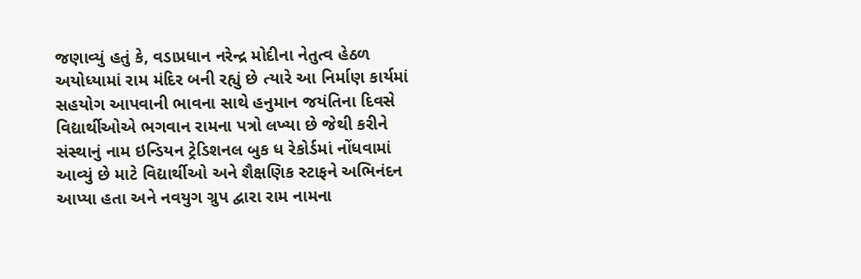જણાવ્યું હતું કે, વડાપ્રધાન નરેન્દ્ર મોદીના નેતુત્વ હેઠળ અયોધ્યામાં રામ મંદિર બની રહ્યું છે ત્યારે આ નિર્માણ કાર્યમાં સહયોગ આપવાની ભાવના સાથે હનુમાન જયંતિના દિવસે વિદ્યાર્થીઓએ ભગવાન રામના પત્રો લખ્યા છે જેથી કરીને સંસ્થાનું નામ ઇન્ડિયન ટ્રેડિશનલ બુક ધ રેકોર્ડમાં નોંધવામાં આવ્યું છે માટે વિદ્યાર્થીઓ અને શૈક્ષણિક સ્ટાફને અભિનંદન આપ્યા હતા અને નવયુગ ગ્રુપ દ્વારા રામ નામના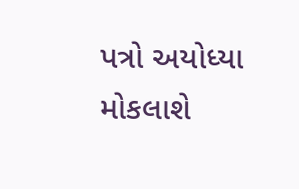પત્રો અયોધ્યા મોકલાશે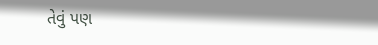તેવું પણ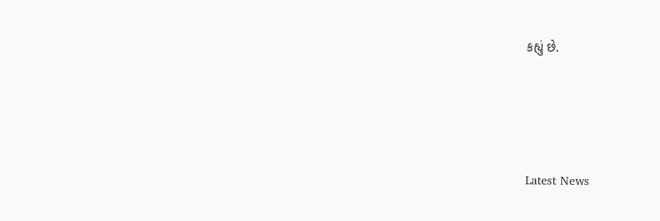કહ્યું છે.






Latest News